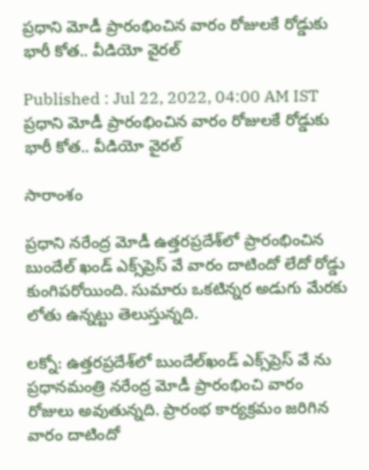ప్రధాని మోడీ ప్రారంభించిన వారం రోజులకే రోడ్డుకు భారీ కోత.. వీడియో వైరల్

Published : Jul 22, 2022, 04:00 AM IST
ప్రధాని మోడీ ప్రారంభించిన వారం రోజులకే రోడ్డుకు భారీ కోత.. వీడియో వైరల్

సారాంశం

ప్రధాని నరేంద్ర మోడీ ఉత్తరప్రదేశ్‌లో ప్రారంభించిన బుందేల్ ఖండ్ ఎక్స్‌ప్రెస్ వే వారం దాటిందో లేదో రోడ్డు కుంగిపరోయింది. సుమారు ఒకటిన్నర అడుగు మేరకు లోతు ఉన్నట్టు తెలుస్తున్నది.

లక్నో: ఉత్తరప్రదేశ్‌లో బుందేల్‌ఖండ్ ఎక్స్‌ప్రెస్ వే ను ప్రధానమంత్రి నరేంద్ర మోడీ ప్రారంభించి వారం రోజులు అవుతున్నది. ప్రారంభ కార్యక్రమం జరిగిన వారం దాటిందో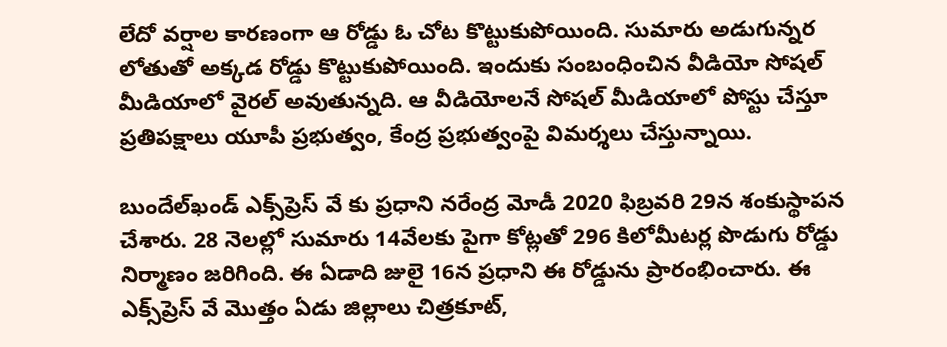లేదో వర్షాల కారణంగా ఆ రోడ్డు ఓ చోట కొట్టుకుపోయింది. సుమారు అడుగున్నర లోతుతో అక్కడ రోడ్డు కొట్టుకుపోయింది. ఇందుకు సంబంధించిన వీడియో సోషల్ మీడియాలో వైరల్ అవుతున్నది. ఆ వీడియోలనే సోషల్ మీడియాలో పోస్టు చేస్తూ ప్రతిపక్షాలు యూపీ ప్రభుత్వం, కేంద్ర ప్రభుత్వంపై విమర్శలు చేస్తున్నాయి.

బుందేల్‌ఖండ్ ఎక్స్‌ప్రెస్ వే కు ప్రధాని నరేంద్ర మోడీ 2020 ఫిబ్రవరి 29న శంకుస్థాపన చేశారు. 28 నెలల్లో సుమారు 14వేలకు పైగా కోట్లతో 296 కిలోమీటర్ల పొడుగు రోడ్డు నిర్మాణం జరిగింది. ఈ ఏడాది జులై 16న ప్రధాని ఈ రోడ్డును ప్రారంభించారు. ఈ ఎక్స్‌ప్రెస్ వే మొత్తం ఏడు జిల్లాలు చిత్రకూట్,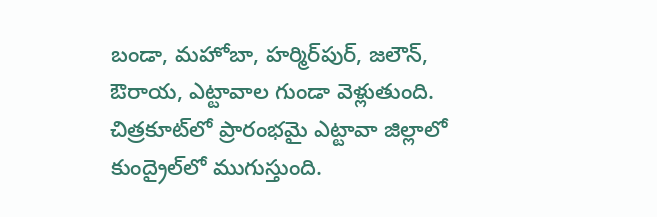బండా, మహోబా, హర్మిర్‌పుర్, జలౌన్, ఔరాయ, ఎట్టావాల గుండా వెళ్లుతుంది. చిత్రకూట్‌లో ప్రారంభమై ఎట్టావా జిల్లాలో కుంద్రైల్‌లో ముగుస్తుంది.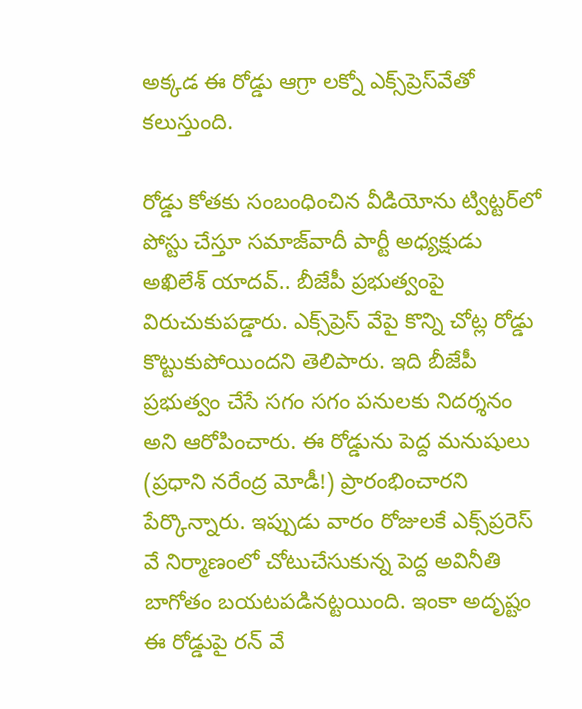అక్కడ ఈ రోడ్డు ఆగ్రా లక్నో ఎక్స్‌ప్రెస్‌వేతో కలుస్తుంది.

రోడ్డు కోతకు సంబంధించిన వీడియోను ట్విట్టర్‌లో పోస్టు చేస్తూ సమాజ్‌వాదీ పార్టీ అధ్యక్షుడు అఖిలేశ్ యాదవ్.. బీజేపీ ప్రభుత్వంపై విరుచుకుపడ్డారు. ఎక్స్‌ప్రెస్ వేపై కొన్ని చోట్ల రోడ్డు కొట్టుకుపోయిందని తెలిపారు. ఇది బీజేపీ ప్రభుత్వం చేసే సగం సగం పనులకు నిదర్శనం అని ఆరోపించారు. ఈ రోడ్డును పెద్ద మనుషులు (ప్రధాని నరేంద్ర మోడీ!) ప్రారంభించారని పేర్కొన్నారు. ఇప్పుడు వారం రోజులకే ఎక్స్‌ప్రరెస్ వే నిర్మాణంలో చోటుచేసుకున్న పెద్ద అవినీతి బాగోతం బయటపడినట్టయింది. ఇంకా అదృష్టం ఈ రోడ్డుపై రన్ వే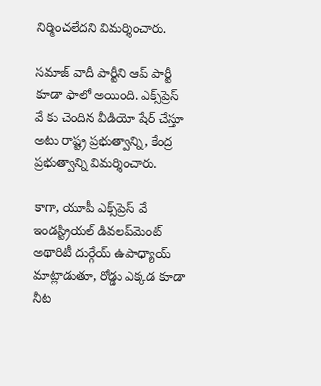నిర్మించలేదని విమర్శించారు.

సమాజ్ ‌వాదీ పార్టీని ఆప్ పార్టీ కూడా ఫాలో అయింది. ఎక్స్‌ప్రెస్ వే కు చెందిన వీడియో షేర్ చేస్తూ అటు రాష్ట్ర ప్రభుత్వాన్ని, కేంద్ర ప్రభుత్వాన్ని విమర్శించారు.

కాగా, యూపీ ఎక్స్‌ప్రెస్ వే ఇండస్ట్రియల్ డివలప్‌మెంట్ అథారిటీ దుర్గేయ్ ఉపాధ్యాయ్ మాట్లాడుతూ, రోడ్డు ఎక్కడ కూడా నీట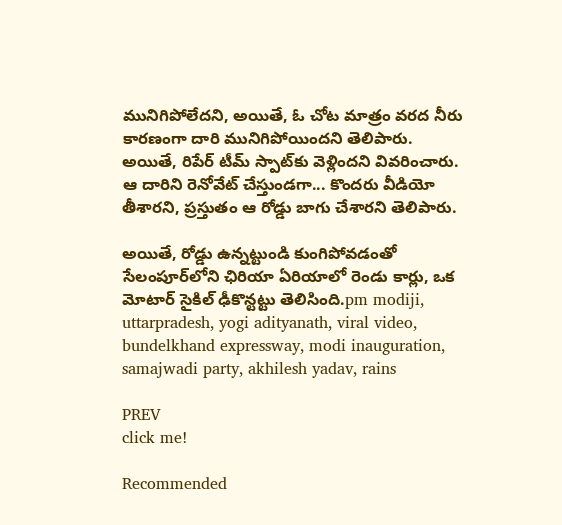మునిగిపోలేదని, అయితే, ఓ చోట మాత్రం వరద నీరు కారణంగా దారి మునిగిపోయిందని తెలిపారు. అయితే, రిపేర్ టీమ్ స్పాట్‌కు వెళ్లిందని వివరించారు. ఆ దారిని రెనోవేట్ చేస్తుండగా... కొందరు వీడియో తీశారని, ప్రస్తుతం ఆ రోడ్డు బాగు చేశారని తెలిపారు.

అయితే, రోడ్డు ఉన్నట్టుండి కుంగిపోవడంతో సేలంపూర్‌లోని ఛిరియా ఏరియాలో రెండు కార్లు, ఒక మోటార్ సైకిల్ ఢీకొన్టట్టు తెలిసింది.pm modiji, uttarpradesh, yogi adityanath, viral video, bundelkhand expressway, modi inauguration, samajwadi party, akhilesh yadav, rains

PREV
click me!

Recommended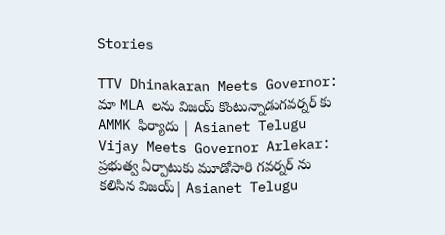Stories

TTV Dhinakaran Meets Governor: మా MLA లను విజయ్ కొంటున్నాడుగవర్నర్ కు AMMK ఫిర్యాదు | Asianet Telugu
Vijay Meets Governor Arlekar: ప్రభుత్వ ఏర్పాటుకు మూడోసారి గవర్నర్ ను కలిసిన విజయ్| Asianet Telugu